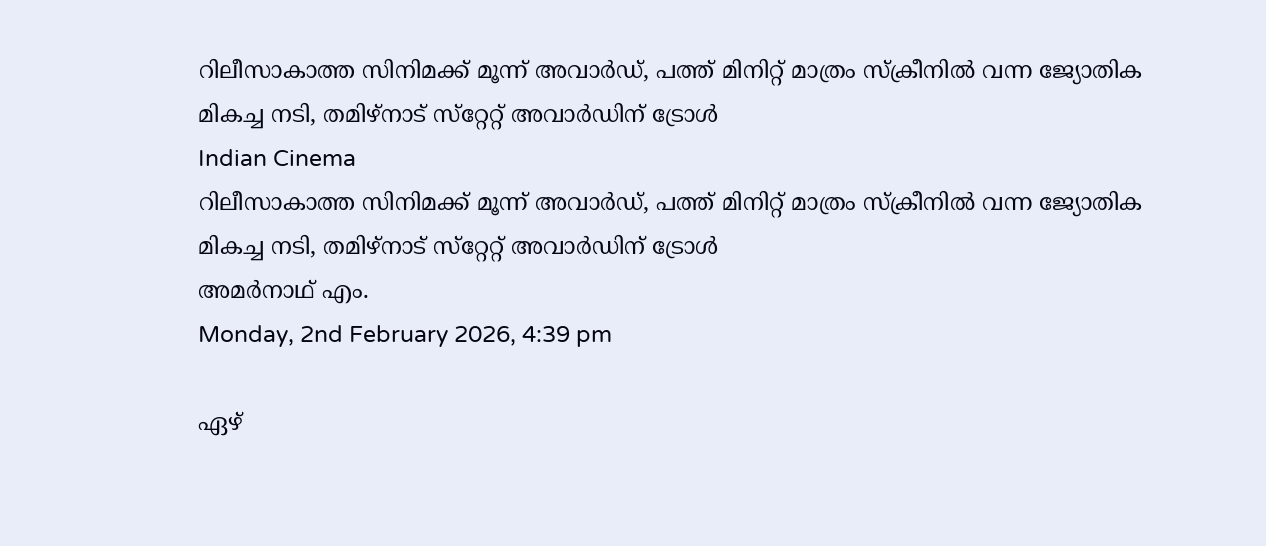റിലീസാകാത്ത സിനിമക്ക് മൂന്ന് അവാര്‍ഡ്, പത്ത് മിനിറ്റ് മാത്രം സ്‌ക്രീനില്‍ വന്ന ജ്യോതിക മികച്ച നടി, തമിഴ്‌നാട് സ്‌റ്റേറ്റ് അവാര്‍ഡിന് ട്രോള്‍
Indian Cinema
റിലീസാകാത്ത സിനിമക്ക് മൂന്ന് അവാര്‍ഡ്, പത്ത് മിനിറ്റ് മാത്രം സ്‌ക്രീനില്‍ വന്ന ജ്യോതിക മികച്ച നടി, തമിഴ്‌നാട് സ്‌റ്റേറ്റ് അവാര്‍ഡിന് ട്രോള്‍
അമര്‍നാഥ് എം.
Monday, 2nd February 2026, 4:39 pm

ഏഴ്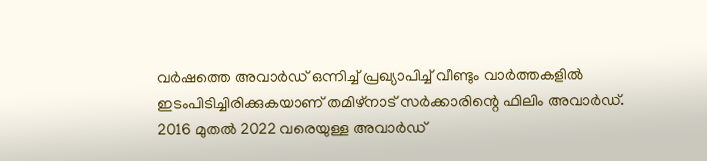വര്‍ഷത്തെ അവാര്‍ഡ് ഒന്നിച്ച് പ്രഖ്യാപിച്ച് വീണ്ടും വാര്‍ത്തകളില്‍ ഇടംപിടിച്ചിരിക്കുകയാണ് തമിഴ്‌നാട് സര്‍ക്കാരിന്റെ ഫിലിം അവാര്‍ഡ്. 2016 മുതല്‍ 2022 വരെയുള്ള അവാര്‍ഡ്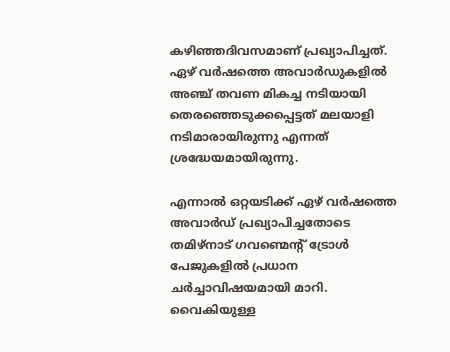കഴിഞ്ഞദിവസമാണ് പ്രഖ്യാപിച്ചത്. ഏഴ് വര്‍ഷത്തെ അവാര്‍ഡുകളില്‍ അഞ്ച് തവണ മികച്ച നടിയായി തെരഞ്ഞെടുക്കപ്പെട്ടത് മലയാളി നടിമാരായിരുന്നു എന്നത് ശ്രദ്ധേയമായിരുന്നു.

എന്നാല്‍ ഒറ്റയടിക്ക് ഏഴ് വര്‍ഷത്തെ അവാര്‍ഡ് പ്രഖ്യാപിച്ചതോടെ തമിഴ്‌നാട് ഗവണ്മെന്റ് ട്രോള്‍ പേജുകളില്‍ പ്രധാന ചര്‍ച്ചാവിഷയമായി മാറി. വൈകിയുള്ള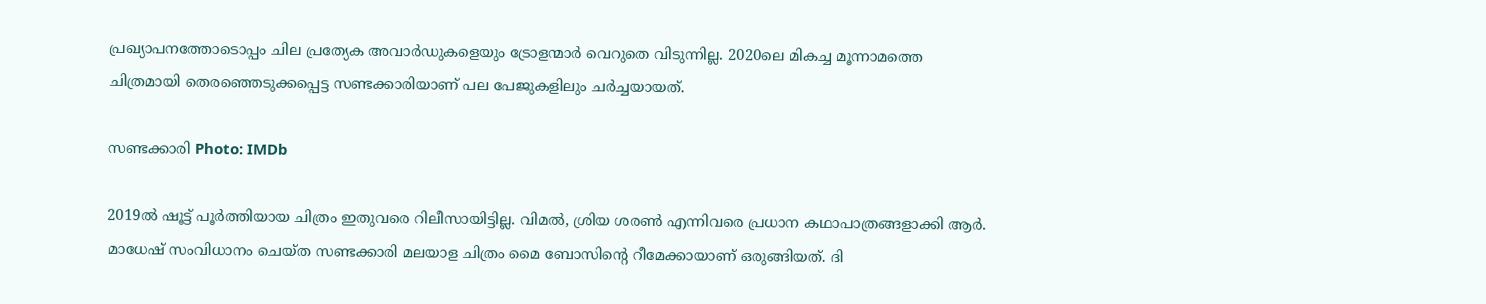പ്രഖ്യാപനത്തോടൊപ്പം ചില പ്രത്യേക അവാര്‍ഡുകളെയും ട്രോളന്മാര്‍ വെറുതെ വിടുന്നില്ല. 2020ലെ മികച്ച മൂന്നാമത്തെ ചിത്രമായി തെരഞ്ഞെടുക്കപ്പെട്ട സണ്ടക്കാരിയാണ് പല പേജുകളിലും ചര്‍ച്ചയായത്.

സണ്ടക്കാരി Photo: IMDb

2019ല്‍ ഷൂട്ട് പൂര്‍ത്തിയായ ചിത്രം ഇതുവരെ റിലീസായിട്ടില്ല. വിമല്‍, ശ്രിയ ശരണ്‍ എന്നിവരെ പ്രധാന കഥാപാത്രങ്ങളാക്കി ആര്‍. മാധേഷ് സംവിധാനം ചെയ്ത സണ്ടക്കാരി മലയാള ചിത്രം മൈ ബോസിന്റെ റീമേക്കായാണ് ഒരുങ്ങിയത്. ദി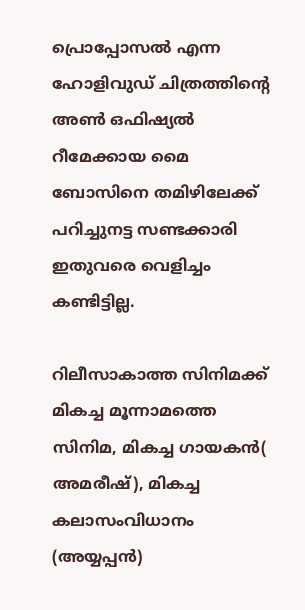പ്രൊപ്പോസല്‍ എന്ന ഹോളിവുഡ് ചിത്രത്തിന്റെ അണ്‍ ഒഫിഷ്യല്‍ റീമേക്കായ മൈ ബോസിനെ തമിഴിലേക്ക് പറിച്ചുനട്ട സണ്ടക്കാരി ഇതുവരെ വെളിച്ചം കണ്ടിട്ടില്ല.

റിലീസാകാത്ത സിനിമക്ക് മികച്ച മൂന്നാമത്തെ സിനിമ, മികച്ച ഗായകന്‍( അമരീഷ്), മികച്ച കലാസംവിധാനം (അയ്യപ്പന്‍)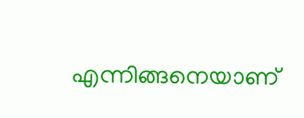എന്നിങ്ങനെയാണ്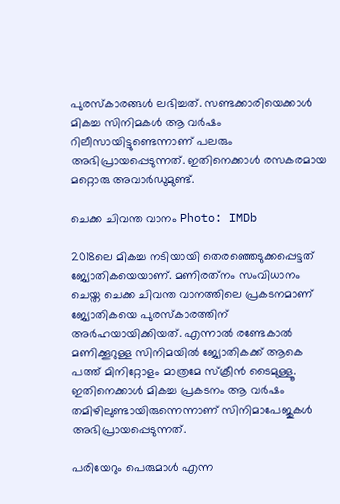പുരസ്‌കാരങ്ങള്‍ ലഭിച്ചത്. സണ്ടക്കാരിയെക്കാള്‍ മികച്ച സിനിമകള്‍ ആ വര്‍ഷം റിലീസായിട്ടുണ്ടെന്നാണ് പലരും അഭിപ്രായപ്പെടുന്നത്. ഇതിനെക്കാള്‍ രസകരമായ മറ്റൊരു അവാര്‍ഡുമുണ്ട്.

ചെക്ക ചിവന്ത വാനം Photo: IMDb

2018ലെ മികച്ച നടിയായി തെരഞ്ഞെടുക്കപ്പെട്ടത് ജ്യോതികയെയാണ്. മണിരത്‌നം സംവിധാനം ചെയ്ത ചെക്ക ചിവന്ത വാനത്തിലെ പ്രകടനമാണ് ജ്യോതികയെ പുരസ്‌കാരത്തിന് അര്‍ഹയായിക്കിയത്. എന്നാല്‍ രണ്ടേകാല്‍ മണിക്കൂറുള്ള സിനിമയില്‍ ജ്യോതികക്ക് ആകെ പത്ത് മിനിറ്റോളം മാത്രമേ സ്‌ക്രീന്‍ ടൈമുള്ളൂ. ഇതിനെക്കാള്‍ മികച്ച പ്രകടനം ആ വര്‍ഷം തമിഴിലുണ്ടായിരുന്നെന്നാണ് സിനിമാപേജുകള്‍ അഭിപ്രായപ്പെടുന്നത്.

പരിയേറും പെരുമാള്‍ എന്ന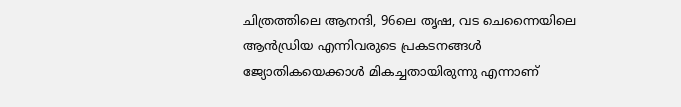ചിത്രത്തിലെ ആനന്ദി, 96ലെ തൃഷ, വട ചെന്നൈയിലെ ആന്‍ഡ്രിയ എന്നിവരുടെ പ്രകടനങ്ങള്‍ ജ്യോതികയെക്കാള്‍ മികച്ചതായിരുന്നു എന്നാണ്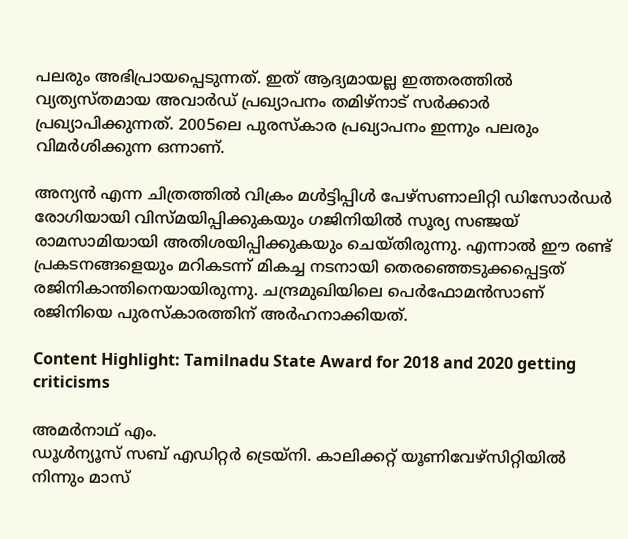പലരും അഭിപ്രായപ്പെടുന്നത്. ഇത് ആദ്യമായല്ല ഇത്തരത്തില്‍ വ്യത്യസ്തമായ അവാര്‍ഡ് പ്രഖ്യാപനം തമിഴ്‌നാട് സര്‍ക്കാര്‍ പ്രഖ്യാപിക്കുന്നത്. 2005ലെ പുരസ്‌കാര പ്രഖ്യാപനം ഇന്നും പലരും വിമര്‍ശിക്കുന്ന ഒന്നാണ്.

അന്യന്‍ എന്ന ചിത്രത്തില്‍ വിക്രം മള്‍ട്ടിപ്പിള്‍ പേഴ്‌സണാലിറ്റി ഡിസോര്‍ഡര്‍ രോഗിയായി വിസ്മയിപ്പിക്കുകയും ഗജിനിയില്‍ സൂര്യ സഞ്ജയ് രാമസാമിയായി അതിശയിപ്പിക്കുകയും ചെയ്തിരുന്നു. എന്നാല്‍ ഈ രണ്ട് പ്രകടനങ്ങളെയും മറികടന്ന് മികച്ച നടനായി തെരഞ്ഞെടുക്കപ്പെട്ടത് രജിനികാന്തിനെയായിരുന്നു. ചന്ദ്രമുഖിയിലെ പെര്‍ഫോമന്‍സാണ് രജിനിയെ പുരസ്‌കാരത്തിന് അര്‍ഹനാക്കിയത്.

Content Highlight: Tamilnadu State Award for 2018 and 2020 getting criticisms

അമര്‍നാഥ് എം.
ഡൂള്‍ന്യൂസ് സബ് എഡിറ്റര്‍ ട്രെയ്‌നി. കാലിക്കറ്റ് യൂണിവേഴ്‌സിറ്റിയില്‍ നിന്നും മാസ്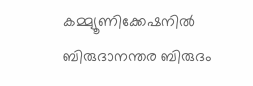കമ്മ്യൂണിക്കേഷനില്‍ ബിരുദാനന്തര ബിരുദം